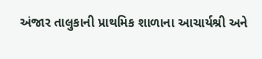અંજાર તાલુકાની પ્રાથમિક શાળાના આચાર્યશ્રી અને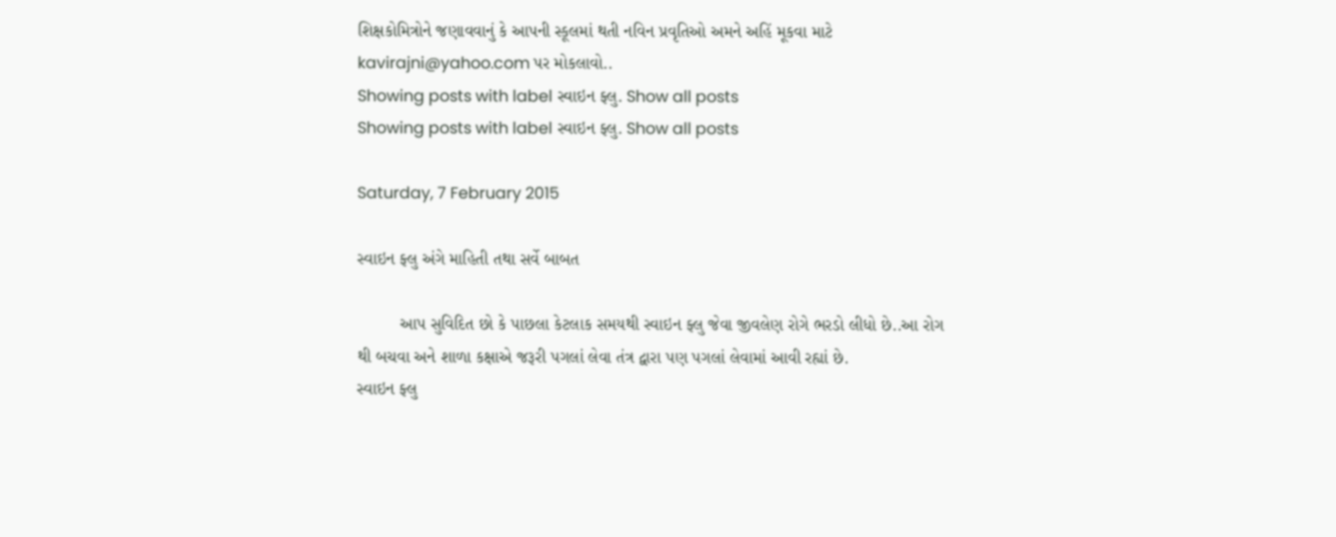શિક્ષકોમિત્રોને જણાવવાનું કે આપની સ્કૂલમાં થતી નવિન પ્રવૃતિઓ અમને અહિં મૂકવા માટે kavirajni@yahoo.com પર મોકલાવો..
Showing posts with label સ્વાઇન ફ્લુ. Show all posts
Showing posts with label સ્વાઇન ફ્લુ. Show all posts

Saturday, 7 February 2015

સ્વાઇન ફ્લુ અંગે માહિતી તથા સર્વે બાબત

         આપ સુવિદિત છો કે પાછલા કેટલાક સમયથી સ્વાઇન ફ્લુ જેવા જીવલેણ રોગે ભરડો લીધો છે..આ રોગ થી બચવા અને શાળા કક્ષાએ જરૂરી પગલાં લેવા તંત્ર દ્વારા પણ પગલાં લેવામાં આવી રહ્યાં છે.
સ્વાઇન ફ્લુ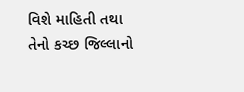વિશે માહિતી તથા તેનો કચ્છ જિલ્લાનો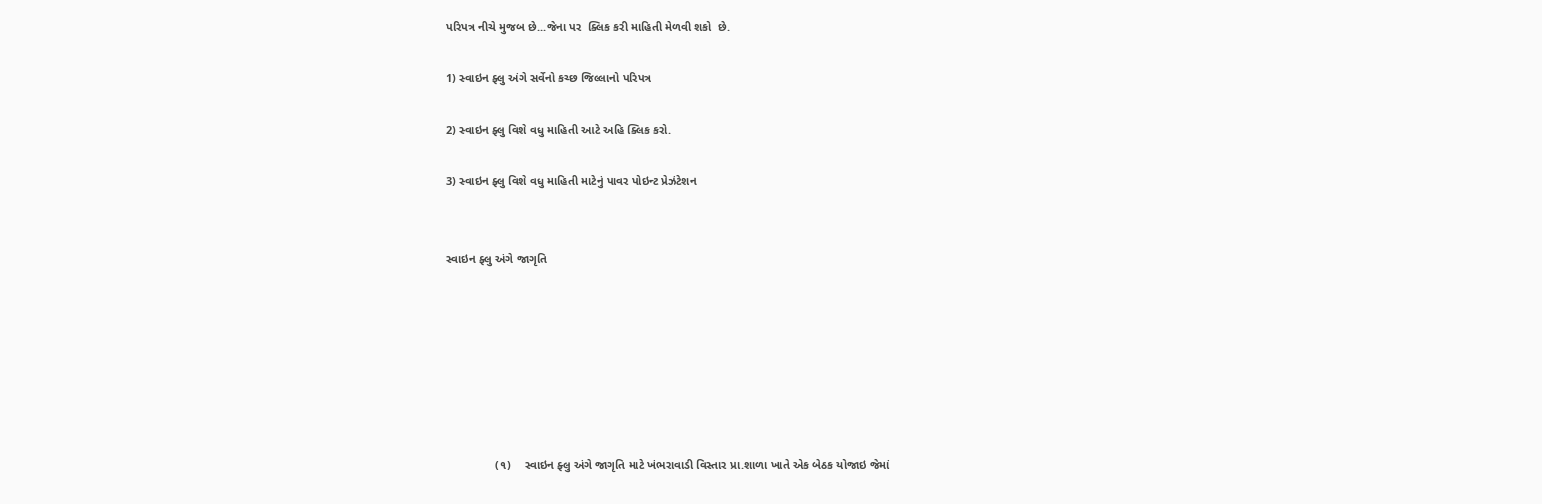પરિપત્ર નીચે મુજબ છે...જેના પર  ક્લિક કરી માહિતી મેળવી શકો  છે.

1) સ્વાઇન ફ્લુ અંગે સર્વેનો કચ્છ જિલ્લાનો પરિપત્ર

2) સ્વાઇન ફ્લુ વિશે વધુ માહિતી આટે અહિ ક્લિક કરો.

3) સ્વાઇન ફ્લુ વિશે વધુ માહિતી માટેનું પાવર પોઇન્ટ પ્રેઝંટેશન


સ્વાઇન ફ્લુ અંગે જાગૃતિ







               (૧)    સ્વાઇન ફ્લુ અંગે જાગૃતિ માટે ખંભરાવાડી વિસ્તાર પ્રા.શાળા ખાતે એક બેઠક યોજાઇ જેમાં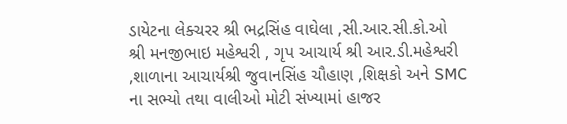ડાયેટના લેક્ચરર શ્રી ભદ્રસિંહ વાઘેલા ,સી.આર.સી.કો.ઓ શ્રી મનજીભાઇ મહેશ્વરી , ગૃપ આચાર્ય શ્રી આર.ડી.મહેશ્વરી ,શાળાના આચાર્યશ્રી જુવાનસિંહ ચૌહાણ ,શિક્ષકો અને SMC ના સભ્યો તથા વાલીઓ મોટી સંખ્યામાં હાજર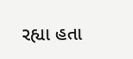રહ્યા હતા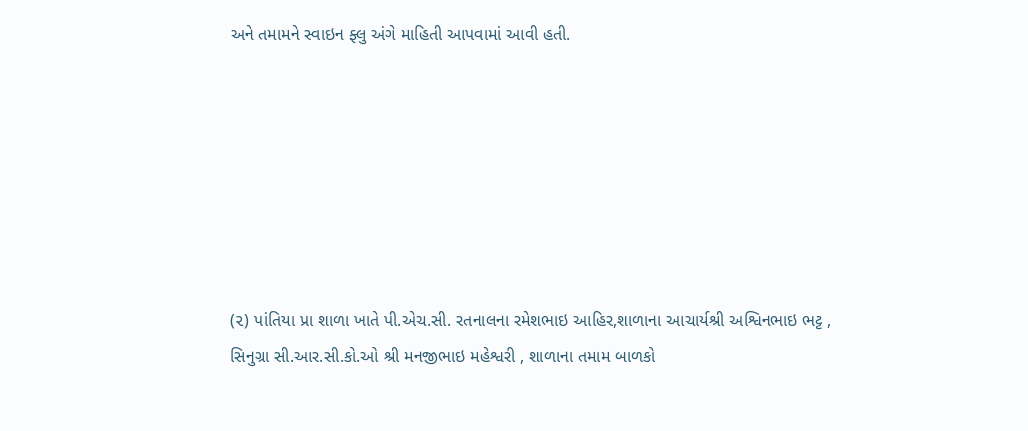અને તમામને સ્વાઇન ફ્લુ અંગે માહિતી આપવામાં આવી હતી.







(૨) પાંતિયા પ્રા શાળા ખાતે પી.એચ.સી. રતનાલના રમેશભાઇ આહિર,શાળાના આચાર્યશ્રી અશ્વિનભાઇ ભટ્ટ , સિનુગ્રા સી.આર.સી.કો.ઓ શ્રી મનજીભાઇ મહેશ્વરી , શાળાના તમામ બાળકો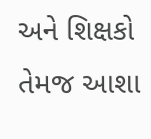અને શિક્ષકો તેમજ આશા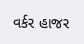વર્કર હાજર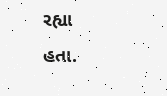રહ્યા હતા.